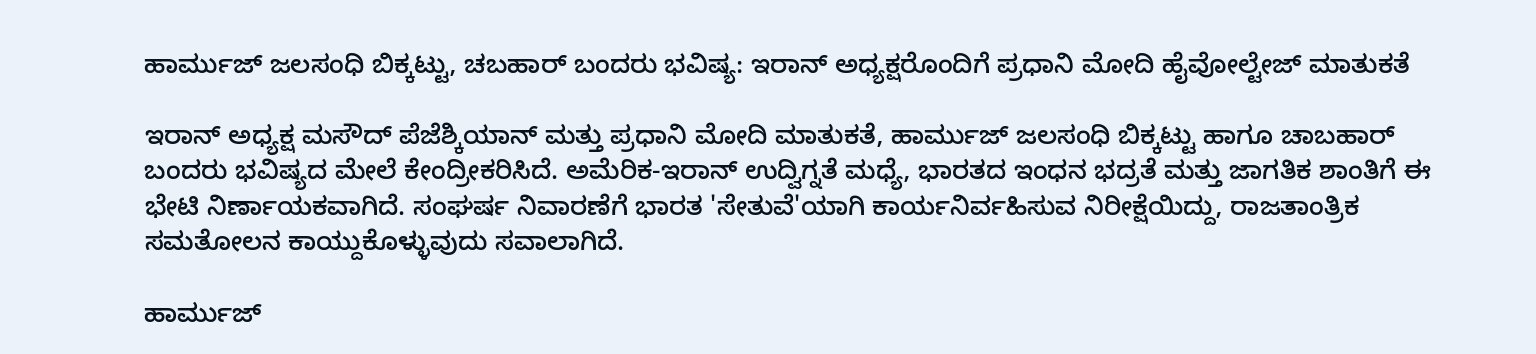ಹಾರ್ಮುಜ್ ಜಲಸಂಧಿ ಬಿಕ್ಕಟ್ಟು, ಚಬಹಾರ್ ಬಂದರು ಭವಿಷ್ಯ: ಇರಾನ್ ಅಧ್ಯಕ್ಷರೊಂದಿಗೆ ಪ್ರಧಾನಿ ಮೋದಿ ಹೈವೋಲ್ಟೇಜ್ ಮಾತುಕತೆ

ಇರಾನ್ ಅಧ್ಯಕ್ಷ ಮಸೌದ್ ಪೆಜೆಶ್ಕಿಯಾನ್ ಮತ್ತು ಪ್ರಧಾನಿ ಮೋದಿ ಮಾತುಕತೆ, ಹಾರ್ಮುಜ್ ಜಲಸಂಧಿ ಬಿಕ್ಕಟ್ಟು ಹಾಗೂ ಚಾಬಹಾರ್ ಬಂದರು ಭವಿಷ್ಯದ ಮೇಲೆ ಕೇಂದ್ರೀಕರಿಸಿದೆ. ಅಮೆರಿಕ-ಇರಾನ್ ಉದ್ವಿಗ್ನತೆ ಮಧ್ಯೆ, ಭಾರತದ ಇಂಧನ ಭದ್ರತೆ ಮತ್ತು ಜಾಗತಿಕ ಶಾಂತಿಗೆ ಈ ಭೇಟಿ ನಿರ್ಣಾಯಕವಾಗಿದೆ. ಸಂಘರ್ಷ ನಿವಾರಣೆಗೆ ಭಾರತ 'ಸೇತುವೆ'ಯಾಗಿ ಕಾರ್ಯನಿರ್ವಹಿಸುವ ನಿರೀಕ್ಷೆಯಿದ್ದು, ರಾಜತಾಂತ್ರಿಕ ಸಮತೋಲನ ಕಾಯ್ದುಕೊಳ್ಳುವುದು ಸವಾಲಾಗಿದೆ.

ಹಾರ್ಮುಜ್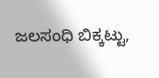ಜಲಸಂಧಿ ಬಿಕ್ಕಟ್ಟು,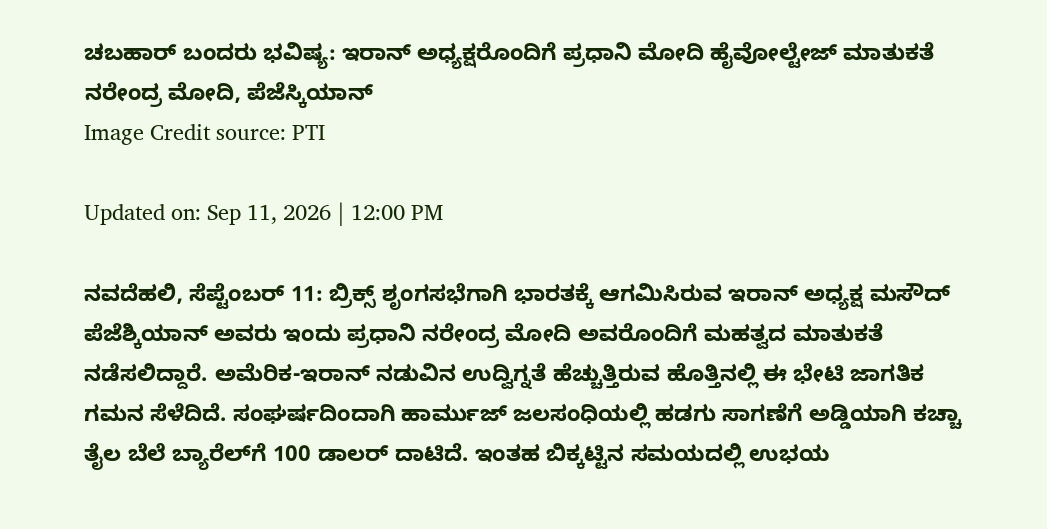ಚಬಹಾರ್ ಬಂದರು ಭವಿಷ್ಯ: ಇರಾನ್ ಅಧ್ಯಕ್ಷರೊಂದಿಗೆ ಪ್ರಧಾನಿ ಮೋದಿ ಹೈವೋಲ್ಟೇಜ್ ಮಾತುಕತೆ
ನರೇಂದ್ರ ಮೋದಿ, ಪೆಜೆಸ್ಕಿಯಾನ್
Image Credit source: PTI

Updated on: Sep 11, 2026 | 12:00 PM

ನವದೆಹಲಿ, ಸೆಪ್ಟೆಂಬರ್ 11: ಬ್ರಿಕ್ಸ್ ಶೃಂಗಸಭೆಗಾಗಿ ಭಾರತಕ್ಕೆ ಆಗಮಿಸಿರುವ ಇರಾನ್ ಅಧ್ಯಕ್ಷ ಮಸೌದ್ ಪೆಜೆಶ್ಕಿಯಾನ್ ಅವರು ಇಂದು ಪ್ರಧಾನಿ ನರೇಂದ್ರ ಮೋದಿ ಅವರೊಂದಿಗೆ ಮಹತ್ವದ ಮಾತುಕತೆ ನಡೆಸಲಿದ್ದಾರೆ. ಅಮೆರಿಕ-ಇರಾನ್ ನಡುವಿನ ಉದ್ವಿಗ್ನತೆ ಹೆಚ್ಚುತ್ತಿರುವ ಹೊತ್ತಿನಲ್ಲಿ ಈ ಭೇಟಿ ಜಾಗತಿಕ ಗಮನ ಸೆಳೆದಿದೆ. ಸಂಘರ್ಷದಿಂದಾಗಿ ಹಾರ್ಮುಜ್ ಜಲಸಂಧಿಯಲ್ಲಿ ಹಡಗು ಸಾಗಣೆಗೆ ಅಡ್ಡಿಯಾಗಿ ಕಚ್ಚಾ ತೈಲ ಬೆಲೆ ಬ್ಯಾರೆಲ್‌ಗೆ 100 ಡಾಲರ್ ದಾಟಿದೆ. ಇಂತಹ ಬಿಕ್ಕಟ್ಟಿನ ಸಮಯದಲ್ಲಿ ಉಭಯ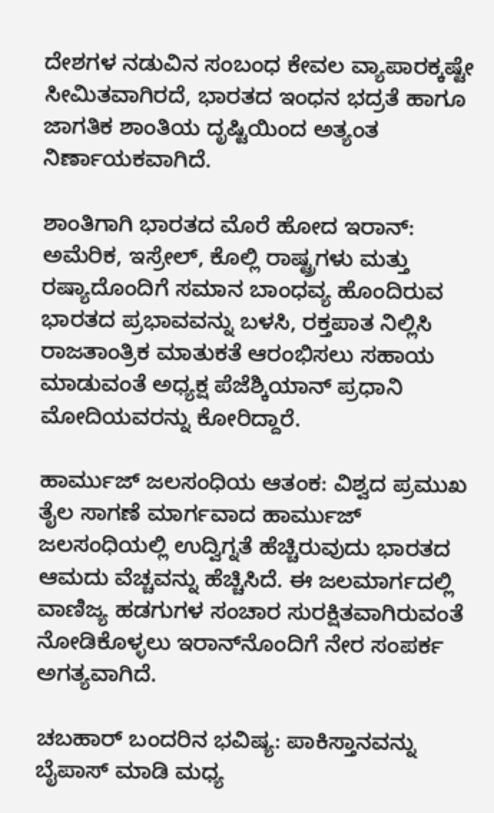ದೇಶಗಳ ನಡುವಿನ ಸಂಬಂಧ ಕೇವಲ ವ್ಯಾಪಾರಕ್ಕಷ್ಟೇ ಸೀಮಿತವಾಗಿರದೆ, ಭಾರತದ ಇಂಧನ ಭದ್ರತೆ ಹಾಗೂ ಜಾಗತಿಕ ಶಾಂತಿಯ ದೃಷ್ಟಿಯಿಂದ ಅತ್ಯಂತ ನಿರ್ಣಾಯಕವಾಗಿದೆ.

ಶಾಂತಿಗಾಗಿ ಭಾರತದ ಮೊರೆ ಹೋದ ಇರಾನ್: ಅಮೆರಿಕ, ಇಸ್ರೇಲ್, ಕೊಲ್ಲಿ ರಾಷ್ಟ್ರಗಳು ಮತ್ತು ರಷ್ಯಾದೊಂದಿಗೆ ಸಮಾನ ಬಾಂಧವ್ಯ ಹೊಂದಿರುವ ಭಾರತದ ಪ್ರಭಾವವನ್ನು ಬಳಸಿ, ರಕ್ತಪಾತ ನಿಲ್ಲಿಸಿ ರಾಜತಾಂತ್ರಿಕ ಮಾತುಕತೆ ಆರಂಭಿಸಲು ಸಹಾಯ ಮಾಡುವಂತೆ ಅಧ್ಯಕ್ಷ ಪೆಜೆಶ್ಕಿಯಾನ್ ಪ್ರಧಾನಿ ಮೋದಿಯವರನ್ನು ಕೋರಿದ್ದಾರೆ.

ಹಾರ್ಮುಜ್ ಜಲಸಂಧಿಯ ಆತಂಕ: ವಿಶ್ವದ ಪ್ರಮುಖ ತೈಲ ಸಾಗಣೆ ಮಾರ್ಗವಾದ ಹಾರ್ಮುಜ್ ಜಲಸಂಧಿಯಲ್ಲಿ ಉದ್ವಿಗ್ನತೆ ಹೆಚ್ಚಿರುವುದು ಭಾರತದ ಆಮದು ವೆಚ್ಚವನ್ನು ಹೆಚ್ಚಿಸಿದೆ. ಈ ಜಲಮಾರ್ಗದಲ್ಲಿ ವಾಣಿಜ್ಯ ಹಡಗುಗಳ ಸಂಚಾರ ಸುರಕ್ಷಿತವಾಗಿರುವಂತೆ ನೋಡಿಕೊಳ್ಳಲು ಇರಾನ್‌ನೊಂದಿಗೆ ನೇರ ಸಂಪರ್ಕ ಅಗತ್ಯವಾಗಿದೆ.

ಚಬಹಾರ್ ಬಂದರಿನ ಭವಿಷ್ಯ: ಪಾಕಿಸ್ತಾನವನ್ನು ಬೈಪಾಸ್ ಮಾಡಿ ಮಧ್ಯ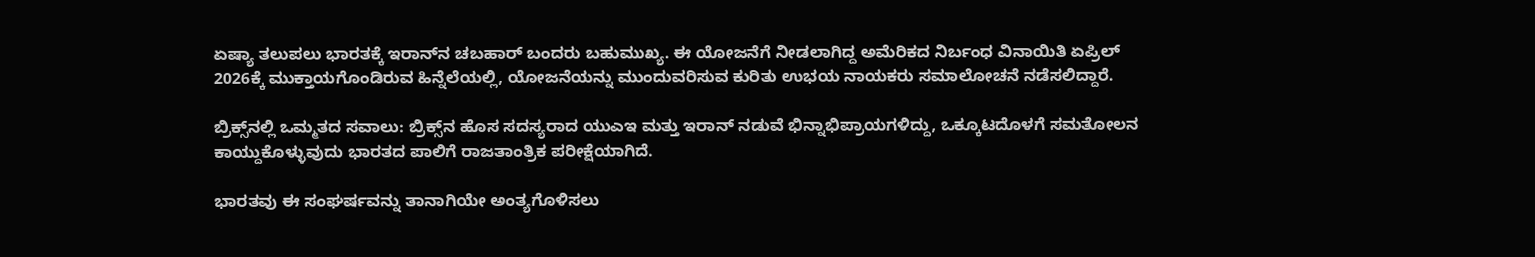ಏಷ್ಯಾ ತಲುಪಲು ಭಾರತಕ್ಕೆ ಇರಾನ್‌ನ ಚಬಹಾರ್ ಬಂದರು ಬಹುಮುಖ್ಯ. ಈ ಯೋಜನೆಗೆ ನೀಡಲಾಗಿದ್ದ ಅಮೆರಿಕದ ನಿರ್ಬಂಧ ವಿನಾಯಿತಿ ಏಪ್ರಿಲ್ 2026ಕ್ಕೆ ಮುಕ್ತಾಯಗೊಂಡಿರುವ ಹಿನ್ನೆಲೆಯಲ್ಲಿ, ಯೋಜನೆಯನ್ನು ಮುಂದುವರಿಸುವ ಕುರಿತು ಉಭಯ ನಾಯಕರು ಸಮಾಲೋಚನೆ ನಡೆಸಲಿದ್ದಾರೆ.

ಬ್ರಿಕ್ಸ್‌ನಲ್ಲಿ ಒಮ್ಮತದ ಸವಾಲು: ಬ್ರಿಕ್ಸ್‌ನ ಹೊಸ ಸದಸ್ಯರಾದ ಯುಎಇ ಮತ್ತು ಇರಾನ್ ನಡುವೆ ಭಿನ್ನಾಭಿಪ್ರಾಯಗಳಿದ್ದು, ಒಕ್ಕೂಟದೊಳಗೆ ಸಮತೋಲನ ಕಾಯ್ದುಕೊಳ್ಳುವುದು ಭಾರತದ ಪಾಲಿಗೆ ರಾಜತಾಂತ್ರಿಕ ಪರೀಕ್ಷೆಯಾಗಿದೆ.

ಭಾರತವು ಈ ಸಂಘರ್ಷವನ್ನು ತಾನಾಗಿಯೇ ಅಂತ್ಯಗೊಳಿಸಲು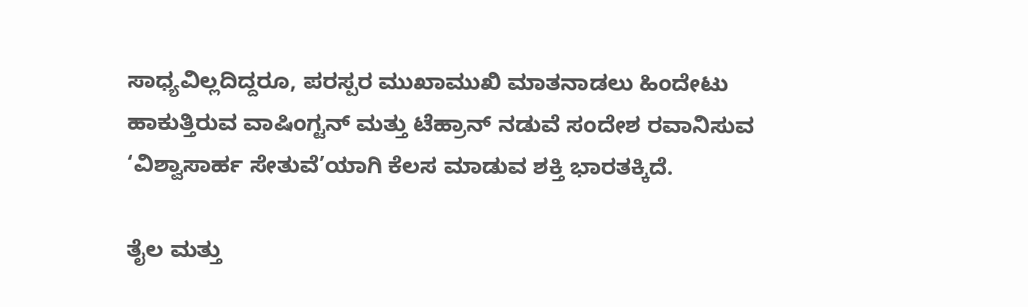ಸಾಧ್ಯವಿಲ್ಲದಿದ್ದರೂ, ಪರಸ್ಪರ ಮುಖಾಮುಖಿ ಮಾತನಾಡಲು ಹಿಂದೇಟು ಹಾಕುತ್ತಿರುವ ವಾಷಿಂಗ್ಟನ್ ಮತ್ತು ಟೆಹ್ರಾನ್ ನಡುವೆ ಸಂದೇಶ ರವಾನಿಸುವ ‘ವಿಶ್ವಾಸಾರ್ಹ ಸೇತುವೆ’ಯಾಗಿ ಕೆಲಸ ಮಾಡುವ ಶಕ್ತಿ ಭಾರತಕ್ಕಿದೆ.

ತೈಲ ಮತ್ತು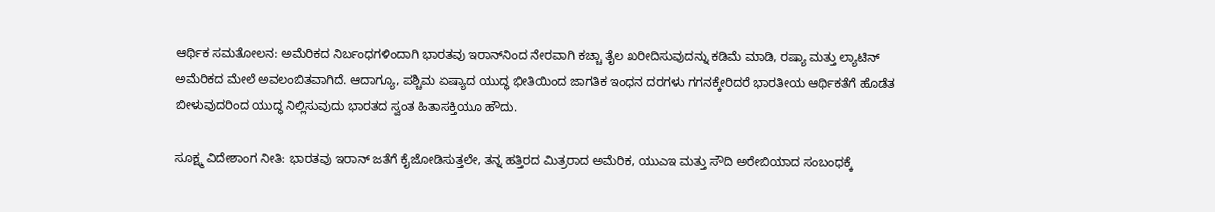ಆರ್ಥಿಕ ಸಮತೋಲನ: ಅಮೆರಿಕದ ನಿರ್ಬಂಧಗಳಿಂದಾಗಿ ಭಾರತವು ಇರಾನ್‌ನಿಂದ ನೇರವಾಗಿ ಕಚ್ಚಾ ತೈಲ ಖರೀದಿಸುವುದನ್ನು ಕಡಿಮೆ ಮಾಡಿ, ರಷ್ಯಾ ಮತ್ತು ಲ್ಯಾಟಿನ್ ಅಮೆರಿಕದ ಮೇಲೆ ಅವಲಂಬಿತವಾಗಿದೆ. ಆದಾಗ್ಯೂ, ಪಶ್ಚಿಮ ಏಷ್ಯಾದ ಯುದ್ಧ ಭೀತಿಯಿಂದ ಜಾಗತಿಕ ಇಂಧನ ದರಗಳು ಗಗನಕ್ಕೇರಿದರೆ ಭಾರತೀಯ ಆರ್ಥಿಕತೆಗೆ ಹೊಡೆತ ಬೀಳುವುದರಿಂದ ಯುದ್ಧ ನಿಲ್ಲಿಸುವುದು ಭಾರತದ ಸ್ವಂತ ಹಿತಾಸಕ್ತಿಯೂ ಹೌದು.

ಸೂಕ್ಷ್ಮ ವಿದೇಶಾಂಗ ನೀತಿ: ಭಾರತವು ಇರಾನ್ ಜತೆಗೆ ಕೈಜೋಡಿಸುತ್ತಲೇ, ತನ್ನ ಹತ್ತಿರದ ಮಿತ್ರರಾದ ಅಮೆರಿಕ, ಯುಎಇ ಮತ್ತು ಸೌದಿ ಅರೇಬಿಯಾದ ಸಂಬಂಧಕ್ಕೆ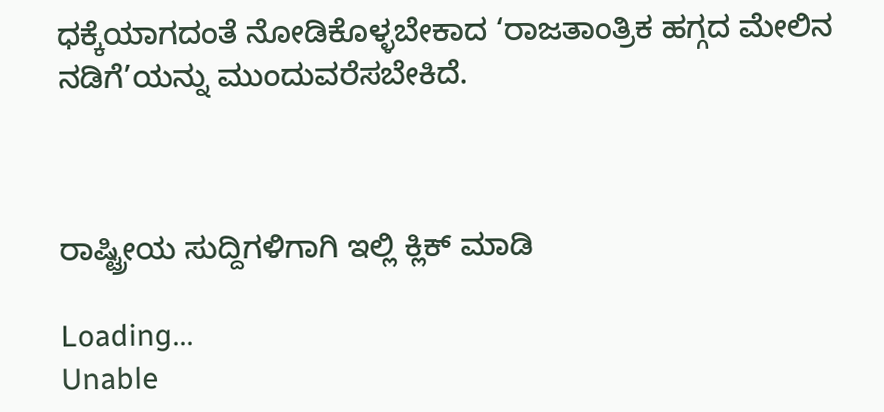ಧಕ್ಕೆಯಾಗದಂತೆ ನೋಡಿಕೊಳ್ಳಬೇಕಾದ ‘ರಾಜತಾಂತ್ರಿಕ ಹಗ್ಗದ ಮೇಲಿನ ನಡಿಗೆ’ಯನ್ನು ಮುಂದುವರೆಸಬೇಕಿದೆ.



ರಾಷ್ಟ್ರೀಯ ಸುದ್ದಿಗಳಿಗಾಗಿ ಇಲ್ಲಿ ಕ್ಲಿಕ್ ಮಾಡಿ

Loading...
Unable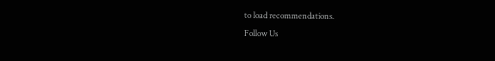to load recommendations.
Follow Us